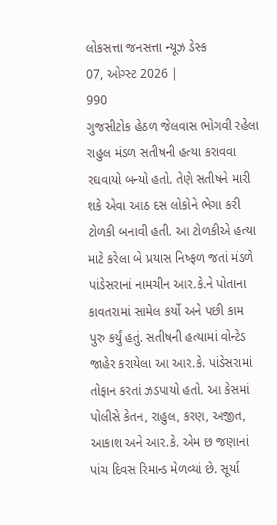લોકસત્તા જનસત્તા ન્યૂઝ ડેસ્ક
07, ઓગ્સ્ટ 2026 |
990
ગુજસીટોક હેઠળ જેલવાસ ભોગવી રહેલા રાહુલ મંડળ સતીષની હત્યા કરાવવા રઘવાયો બન્યો હતો. તેણે સતીષને મારી શકે એવા આઠ દસ લોકોને ભેગા કરી ટોળકી બનાવી હતી. આ ટોળકીએ હત્યા માટે કરેલા બે પ્રયાસ નિષ્ફળ જતાં મંડળે પાંડેસરાનાં નામચીન આર.કે.ને પોતાના કાવતરામાં સામેલ કર્યો અને પછી કામ પુરુ કર્યું હતું. સતીષની હત્યામાં વોન્ટેડ જાહેર કરાયેલા આ આર.કે. પાંડેસરામાં તોફાન કરતાં ઝડપાયો હતો. આ કેસમાં પોલીસે કેતન, રાહુલ, કરણ, અજીત, આકાશ અને આર.કે. એમ છ જણાનાં પાંચ દિવસ રિમાન્ડ મેળવ્યાં છે. સૂર્યા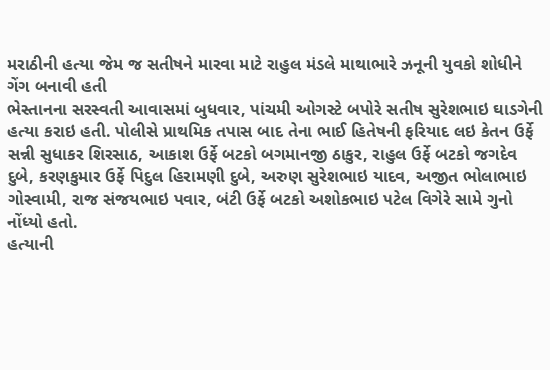મરાઠીની હત્યા જેમ જ સતીષને મારવા માટે રાહુલ મંડલે માથાભારે ઝનૂની યુવકો શોધીને ગેંગ બનાવી હતી
ભેસ્તાનના સરસ્વતી આવાસમાં બુધવાર, પાંચમી ઓગસ્ટે બપોરે સતીષ સુરેશભાઇ ઘાડગેની હત્યા કરાઇ હતી. પોલીસે પ્રાથમિક તપાસ બાદ તેના ભાઈ હિતેષની ફરિયાદ લઇ કેતન ઉર્ફે સન્ની સુધાકર શિરસાઠ, આકાશ ઉર્ફે બટકો બગમાનજી ઠાકુર, રાહુલ ઉર્ફે બટકો જગદેવ દુબે, કરણકુમાર ઉર્ફે પિદુલ હિરામણી દુબે, અરુણ સુરેશભાઇ યાદવ, અજીત ભોલાભાઇ ગોસ્વામી, રાજ સંજયભાઇ પવાર, બંટી ઉર્ફે બટકો અશોકભાઇ પટેલ વિગેરે સામે ગુનો નોંધ્યો હતો.
હત્યાની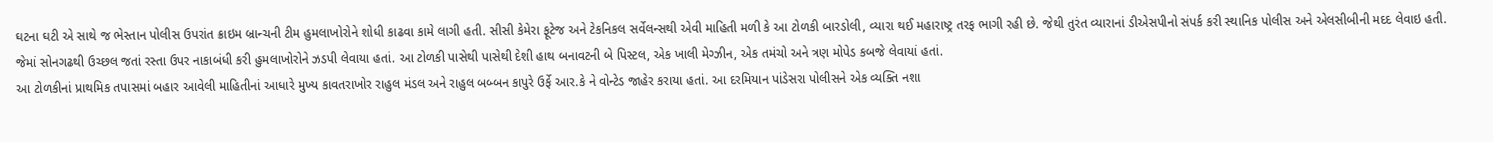ઘટના ઘટી એ સાથે જ ભેસ્તાન પોલીસ ઉપરાંત ક્રાઇમ બ્રાન્ચની ટીમ હુમલાખોરોને શોધી કાઢવા કામે લાગી હતી. સીસી કેમેરા ફૂટેજ અને ટેકનિકલ સર્વેલન્સથી એવી માહિતી મળી કે આ ટોળકી બારડોલી, વ્યારા થઈ મહારાષ્ટ્ર તરફ ભાગી રહી છે. જેથી તુરંત વ્યારાનાં ડીએસપીનો સંપર્ક કરી સ્થાનિક પોલીસ અને એલસીબીની મદદ લેવાઇ હતી. જેમાં સોનગઢથી ઉચ્છલ જતાં રસ્તા ઉપર નાકાબંધી કરી હુમલાખોરોને ઝડપી લેવાયા હતાં. આ ટોળકી પાસેથી પાસેથી દેશી હાથ બનાવટની બે પિસ્ટલ, એક ખાલી મેગ્ઝીન, એક તમંચો અને ત્રણ મોપેડ કબજે લેવાયાં હતાં.
આ ટોળકીનાં પ્રાથમિક તપાસમાં બહાર આવેલી માહિતીનાં આધારે મુખ્ય કાવતરાખોર રાહુલ મંડલ અને રાહુલ બબ્બન કાપુરે ઉર્ફે આર.કે ને વોન્ટેડ જાહેર કરાયા હતાં. આ દરમિયાન પાંડેસરા પોલીસને એક વ્યક્તિ નશા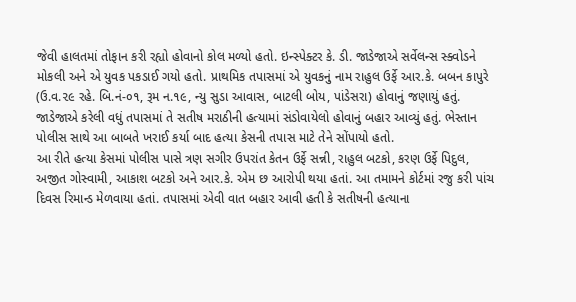જેવી હાલતમાં તોફાન કરી રહ્યો હોવાનો કોલ મળ્યો હતો. ઇન્સ્પેક્ટર કે. ડી. જાડેજાએ સર્વેલન્સ સ્ક્વોડને મોકલી અને એ યુવક પકડાઈ ગયો હતો. પ્રાથમિક તપાસમાં એ યુવકનું નામ રાહુલ ઉર્ફે આર.કે. બબન કાપુરે (ઉ.વ.૨૯ રહે. બિ.નં-૦૧, રૂમ ન.૧૯, ન્યુ સુડા આવાસ, બાટલી બોય, પાંડેસરા) હોવાનું જણાયું હતું. જાડેજાએ કરેલી વધું તપાસમાં તે સતીષ મરાઠીની હત્યામાં સંડોવાયેલો હોવાનું બહાર આવ્યું હતું. ભેસ્તાન પોલીસ સાથે આ બાબતે ખરાઈ કર્યા બાદ હત્યા કેસની તપાસ માટે તેને સોંપાયો હતો.
આ રીતે હત્યા કેસમાં પોલીસ પાસે ત્રણ સગીર ઉપરાંત કેતન ઉર્ફે સન્ની, રાહુલ બટકો, કરણ ઉર્ફે પિદુલ, અજીત ગોસ્વામી, આકાશ બટકો અને આર.કે. એમ છ આરોપી થયા હતાં. આ તમામને કોર્ટમાં રજુ કરી પાંચ દિવસ રિમાન્ડ મેળવાયા હતાં. તપાસમાં એવી વાત બહાર આવી હતી કે સતીષની હત્યાના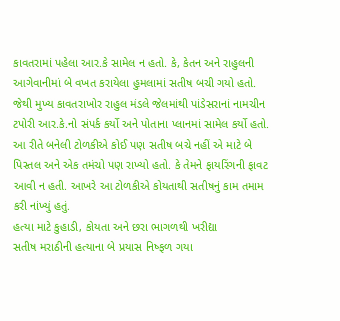કાવતરામાં પહેલા આર.કે સામેલ ન હતો. કે, કેતન અને રાહુલની આગેવાનીમાં બે વખત કરાયેલા હુમલામાં સતીષ બચી ગયો હતો.
જેથી મુખ્ય કાવતરાખોર રાહુલ મંડલે જેલમાંથી પાંડેસરાનાં નામચીન ટપોરી આર.કે.નો સંપર્ક કર્યો અને પોતાના પ્લાનમાં સામેલ કર્યો હતો. આ રીતે બનેલી ટોળકીએ કોઈ પણ સતીષ બચે નહીં એ માટે બે પિસ્તલ અને એક તમંચો પણ રાખ્યો હતો. કે તેમને ફાયરિંગની ફાવટ આવી ન હતી. આખરે આ ટોળકીએ કોયતાથી સતીષનું કામ તમામ કરી નાંખ્યું હતું.
હત્યા માટે કુહાડી, કોયતા અને છરા ભાગળથી ખરીદ્યા
સતીષ મરાઠીની હત્યાના બે પ્રયાસ નિષ્ફળ ગયા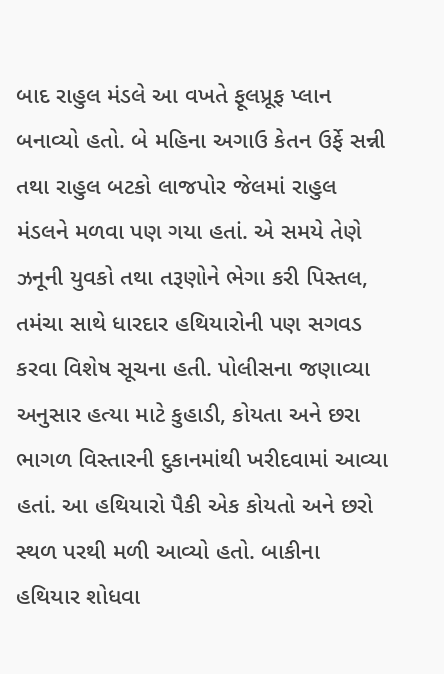બાદ રાહુલ મંડલે આ વખતે ફૂલપ્રૂફ પ્લાન બનાવ્યો હતો. બે મહિના અગાઉ કેતન ઉર્ફે સન્ની તથા રાહુલ બટકો લાજપોર જેલમાં રાહુલ મંડલને મળવા પણ ગયા હતાં. એ સમયે તેણે ઝનૂની યુવકો તથા તરૂણોને ભેગા કરી પિસ્તલ, તમંચા સાથે ધારદાર હથિયારોની પણ સગવડ કરવા વિશેષ સૂચના હતી. પોલીસના જણાવ્યા અનુસાર હત્યા માટે કુહાડી, કોયતા અને છરા ભાગળ વિસ્તારની દુકાનમાંથી ખરીદવામાં આવ્યા હતાં. આ હથિયારો પૈકી એક કોયતો અને છરો સ્થળ પરથી મળી આવ્યો હતો. બાકીના હથિયાર શોધવા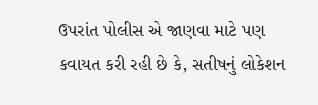ઉપરાંત પોલીસ એ જાણવા માટે પણ કવાયત કરી રહી છે કે, સતીષનું લોકેશન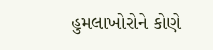હુમલાખોરોને કોણે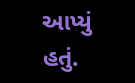આપ્યું હતું.